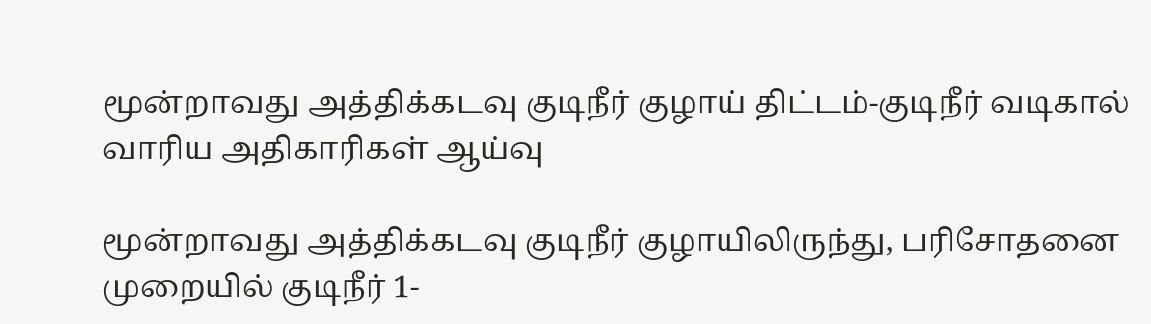மூன்றாவது அத்திக்கடவு குடிநீர் குழாய் திட்டம்-குடிநீர் வடிகால் வாரிய அதிகாரிகள் ஆய்வு

மூன்றாவது அத்திக்கடவு குடிநீர் குழாயிலிருந்து, பரிசோதனை முறையில் குடிநீர் 1-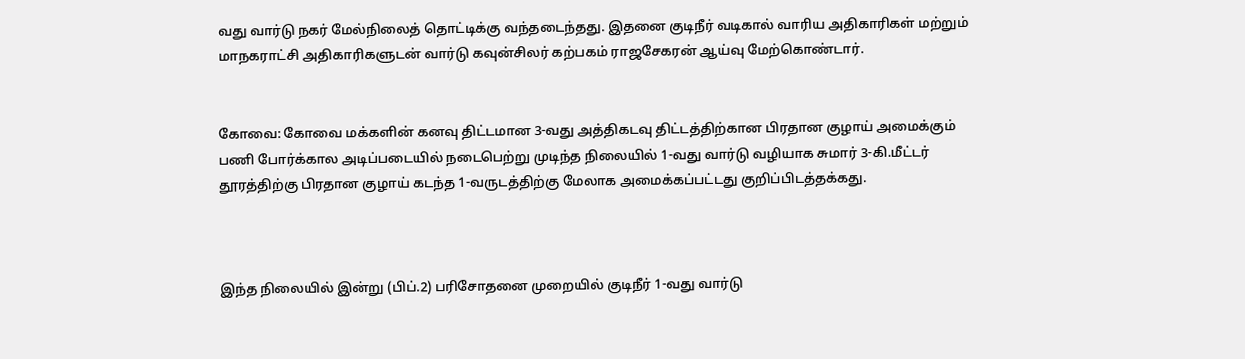வது வார்டு நகர் மேல்நிலைத் தொட்டிக்கு வந்தடைந்தது. இதனை குடிநீர் வடிகால் வாரிய அதிகாரிகள் மற்றும் மாநகராட்சி அதிகாரிகளுடன் வார்டு கவுன்சிலர் கற்பகம் ராஜசேகரன் ஆய்வு மேற்கொண்டார்.


கோவை: கோவை மக்களின் கனவு திட்டமான 3-வது அத்திகடவு திட்டத்திற்கான பிரதான குழாய் அமைக்கும் பணி போர்க்கால அடிப்படையில் நடைபெற்று முடிந்த நிலையில் 1-வது வார்டு வழியாக சுமார் 3-கி.மீட்டர் தூரத்திற்கு பிரதான குழாய் கடந்த 1-வருடத்திற்கு மேலாக அமைக்கப்பட்டது குறிப்பிடத்தக்கது.



இந்த நிலையில் இன்று (பிப்.2) பரிசோதனை முறையில் குடிநீர் 1-வது வார்டு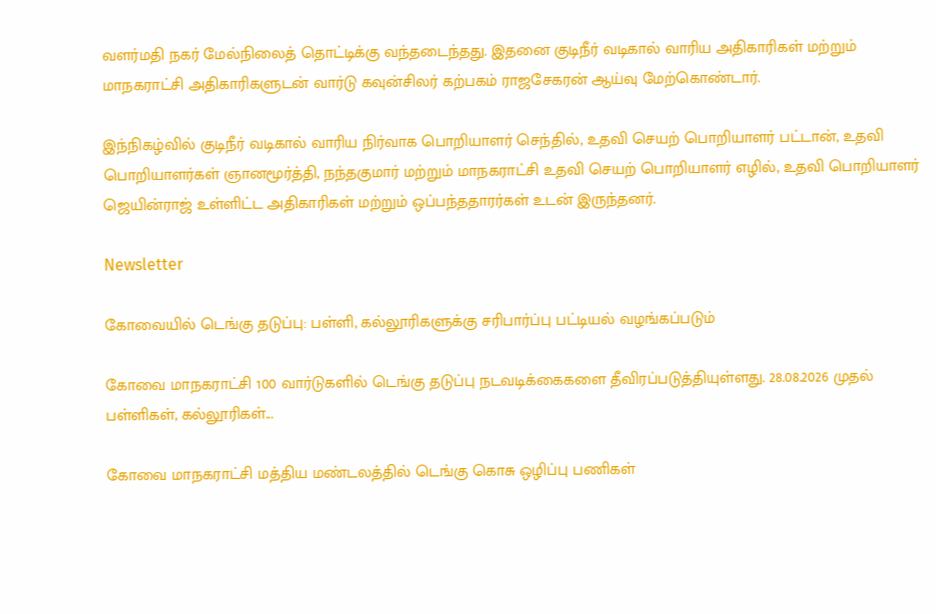வளர்மதி நகர் மேல்நிலைத் தொட்டிக்கு வந்தடைந்தது. இதனை குடிநீர் வடிகால் வாரிய அதிகாரிகள் மற்றும் மாநகராட்சி அதிகாரிகளுடன் வார்டு கவுன்சிலர் கற்பகம் ராஜசேகரன் ஆய்வு மேற்கொண்டார்.

இந்நிகழ்வில் குடிநீர் வடிகால் வாரிய நிர்வாக பொறியாளர் செந்தில், உதவி செயற் பொறியாளர் பட்டான், உதவி பொறியாளர்கள் ஞானமூர்த்தி, நந்தகுமார் மற்றும் மாநகராட்சி உதவி செயற் பொறியாளர் எழில், உதவி பொறியாளர் ஜெயின்ராஜ் உள்ளிட்ட அதிகாரிகள் மற்றும் ஒப்பந்ததாரர்கள் உடன் இருந்தனர்.

Newsletter

கோவையில் டெங்கு தடுப்பு: பள்ளி, கல்லூரிகளுக்கு சரிபார்ப்பு பட்டியல் வழங்கப்படும்

கோவை மாநகராட்சி 100 வார்டுகளில் டெங்கு தடுப்பு நடவடிக்கைகளை தீவிரப்படுத்தியுள்ளது. 28.08.2026 முதல் பள்ளிகள், கல்லூரிகள்...

கோவை மாநகராட்சி மத்திய மண்டலத்தில் டெங்கு கொசு ஒழிப்பு பணிகள்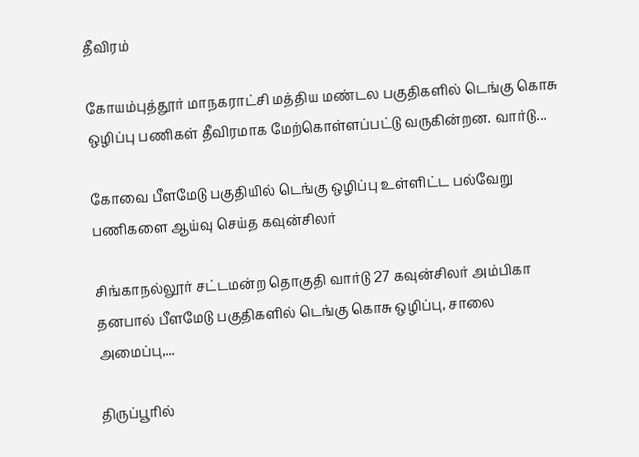தீவிரம்

கோயம்புத்தூர் மாநகராட்சி மத்திய மண்டல பகுதிகளில் டெங்கு கொசு ஒழிப்பு பணிகள் தீவிரமாக மேற்கொள்ளப்பட்டு வருகின்றன. வார்டு...

கோவை பீளமேடு பகுதியில் டெங்கு ஒழிப்பு உள்ளிட்ட பல்வேறு பணிகளை ஆய்வு செய்த கவுன்சிலர்

சிங்காநல்லூர் சட்டமன்ற தொகுதி வார்டு 27 கவுன்சிலர் அம்பிகா தனபால் பீளமேடு பகுதிகளில் டெங்கு கொசு ஒழிப்பு, சாலை அமைப்பு,...

திருப்பூரில்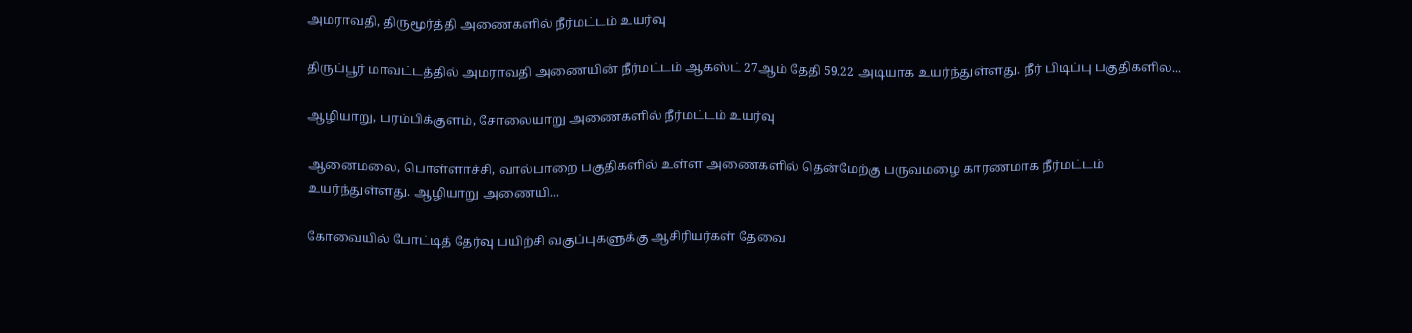அமராவதி, திருமூர்த்தி அணைகளில் நீர்மட்டம் உயர்வு

திருப்பூர் மாவட்டத்தில் அமராவதி அணையின் நீர்மட்டம் ஆகஸ்ட் 27ஆம் தேதி 59.22 அடியாக உயர்ந்துள்ளது. நீர் பிடிப்பு பகுதிகளில...

ஆழியாறு, பரம்பிக்குளம், சோலையாறு அணைகளில் நீர்மட்டம் உயர்வு

ஆனைமலை, பொள்ளாச்சி, வால்பாறை பகுதிகளில் உள்ள அணைகளில் தென்மேற்கு பருவமழை காரணமாக நீர்மட்டம் உயர்ந்துள்ளது. ஆழியாறு அணையி...

கோவையில் போட்டித் தேர்வு பயிற்சி வகுப்புகளுக்கு ஆசிரியர்கள் தேவை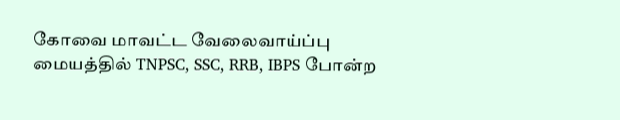கோவை மாவட்ட வேலைவாய்ப்பு மையத்தில் TNPSC, SSC, RRB, IBPS போன்ற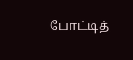போட்டித்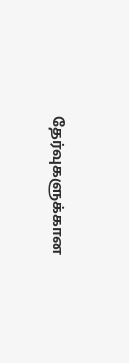தேர்வுகளுக்கான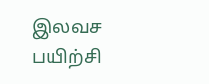இலவச பயிற்சி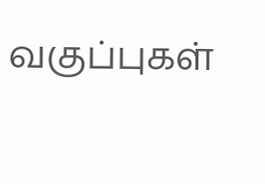வகுப்புகள்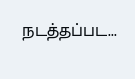நடத்தப்பட...